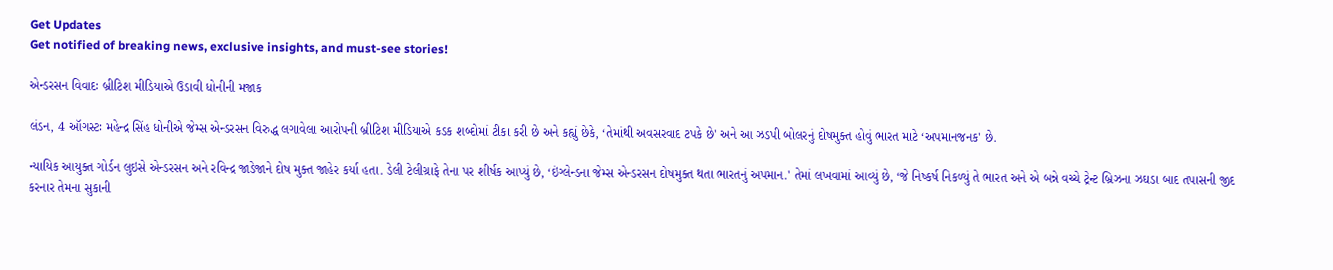Get Updates
Get notified of breaking news, exclusive insights, and must-see stories!

એન્ડરસન વિવાદઃ બ્રીટિશ મીડિયાએ ઉડાવી ધોનીની મજાક

લંડન, 4 ઑગસ્ટઃ મહેન્દ્ર સિંહ ધોનીએ જેમ્સ એન્ડરસન વિરુદ્ધ લગાવેલા આરોપની બ્રીટિશ મીડિયાએ કડક શબ્દોમાં ટીકા કરી છે અને કહ્યું છેકે, ‘તેમાંથી અવસરવાદ ટપકે છે' અને આ ઝડપી બોલરનું દોષમુક્ત હોવું ભારત માટે ‘અપમાનજનક' છે.

ન્યાયિક આયુક્ત ગોર્ડન લુઇસે એન્ડરસન અને રવિન્દ્ર જાડેજાને દોષ મુક્ત જાહેર કર્યા હતા. ડેલી ટેલીગ્રાફે તેના પર શીર્ષક આપ્યું છે, ‘ઇંગ્લેન્ડના જેમ્સ એન્ડરસન દોષમુક્ત થતા ભારતનું અપમાન.' તેમાં લખવામાં આવ્યું છે, ‘જે નિષ્કર્ષ નિકળ્યું તે ભારત અને એ બન્ને વચ્ચે ટ્રેન્ટ બ્રિઝના ઝઘડા બાદ તપાસની જીદ કરનાર તેમના સુકાની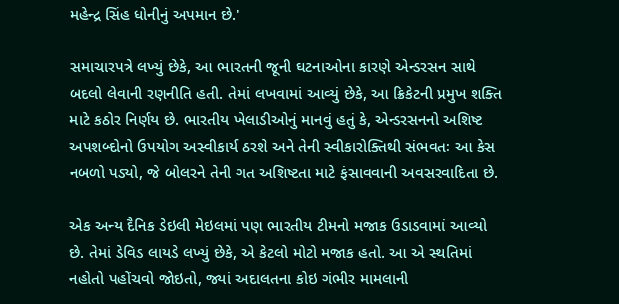મહેન્દ્ર સિંહ ધોનીનું અપમાન છે.'

સમાચારપત્રે લખ્યું છેકે, આ ભારતની જૂની ઘટનાઓના કારણે એન્ડરસન સાથે બદલો લેવાની રણનીતિ હતી. તેમાં લખવામાં આવ્યું છેકે, આ ક્રિકેટની પ્રમુખ શક્તિ માટે કઠોર નિર્ણય છે. ભારતીય ખેલાડીઓનું માનવું હતું કે, એન્ડરસનનો અશિષ્ટ અપશબ્દોનો ઉપયોગ અસ્વીકાર્ય ઠરશે અને તેની સ્વીકારોક્તિથી સંભવતઃ આ કેસ નબળો પડ્યો, જે બોલરને તેની ગત અશિષ્ટતા માટે ફંસાવવાની અવસરવાદિતા છે.

એક અન્ય દૈનિક ડેઇલી મેઇલમાં પણ ભારતીય ટીમનો મજાક ઉડાડવામાં આવ્યો છે. તેમાં ડેવિડ લાયડે લખ્યું છેકે, એ કેટલો મોટો મજાક હતો. આ એ સ્થતિમાં નહોતો પહોંચવો જોઇતો, જ્યાં અદાલતના કોઇ ગંભીર મામલાની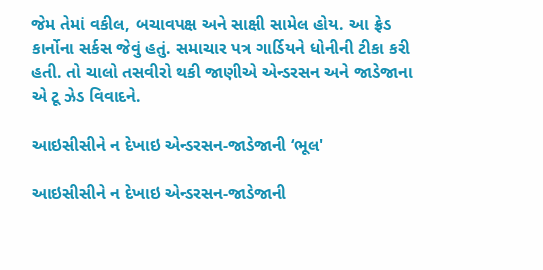જેમ તેમાં વકીલ, બચાવપક્ષ અને સાક્ષી સામેલ હોય. આ ફ્રેડ કાર્નોના સર્કસ જેવું હતું. સમાચાર પત્ર ગાર્ડિયને ધોનીની ટીકા કરી હતી. તો ચાલો તસવીરો થકી જાણીએ એન્ડરસન અને જાડેજાના એ ટૂ ઝેડ વિવાદને.

આઇસીસીને ન દેખાઇ એન્ડરસન-જાડેજાની ‘ભૂલ'

આઇસીસીને ન દેખાઇ એન્ડરસન-જાડેજાની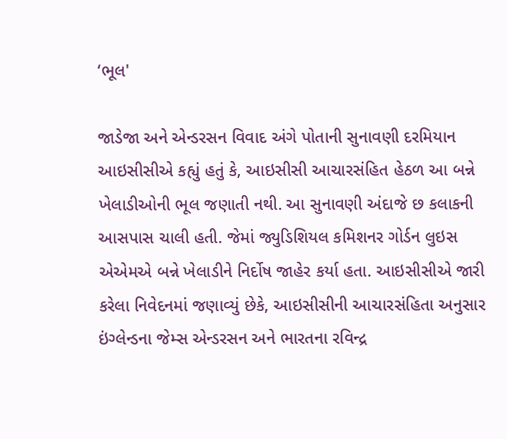‘ભૂલ'

જાડેજા અને એન્ડરસન વિવાદ અંગે પોતાની સુનાવણી દરમિયાન આઇસીસીએ કહ્યું હતું કે, આઇસીસી આચારસંહિત હેઠળ આ બન્ને ખેલાડીઓની ભૂલ જણાતી નથી. આ સુનાવણી અંદાજે છ કલાકની આસપાસ ચાલી હતી. જેમાં જ્યુડિશિયલ કમિશનર ગોર્ડન લુઇસ એએમએ બન્ને ખેલાડીને નિર્દોષ જાહેર કર્યા હતા. આઇસીસીએ જારી કરેલા નિવેદનમાં જણાવ્યું છેકે, આઇસીસીની આચારસંહિતા અનુસાર ઇંગ્લેન્ડના જેમ્સ એન્ડરસન અને ભારતના રવિન્દ્ર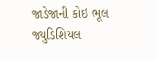જાડેજાની કોઇ ભૂલ જ્યુડિશિયલ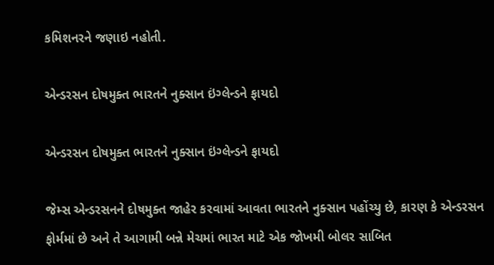કમિશનરને જણાઇ નહોતી.

એન્ડરસન દોષમુક્ત ભારતને નુક્સાન ઇંગ્લેન્ડને ફાયદો

એન્ડરસન દોષમુક્ત ભારતને નુક્સાન ઇંગ્લેન્ડને ફાયદો

જેમ્સ એન્ડરસનને દોષમુક્ત જાહેર કરવામાં આવતા ભારતને નુક્સાન પહોંચ્યુ છે, કારણ કે એન્ડરસન ફોર્મમાં છે અને તે આગામી બન્ને મેચમાં ભારત માટે એક જોખમી બોલર સાબિત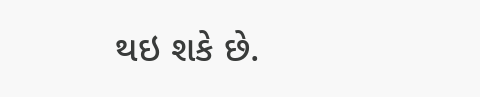થઇ શકે છે.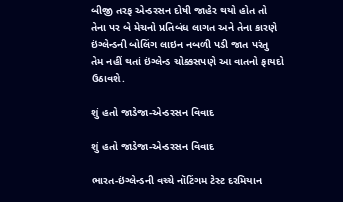બીજી તરફ એન્ડરસન દોષી જાહેર થયો હોત તો તેના પર બે મેચનો પ્રતિબંધ લાગત અને તેના કારણે ઇંગ્લેન્ડની બોલિંગ લાઇન નબળી પડી જાત પરંતુ તેમ નહીં થતાં ઇંગ્લેન્ડ ચોક્કસપણે આ વાતનો ફાયદો ઉઠાવશે.

શું હતો જાડેજા-એન્ડરસન વિવાદ

શું હતો જાડેજા-એન્ડરસન વિવાદ

ભારત-ઇંગ્લેન્ડની વચ્ચે નૉટિંગમ ટેસ્ટ દરમિયાન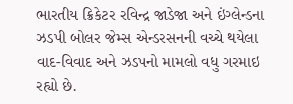ભારતીય ક્રિકેટર રવિન્દ્ર જાડેજા અને ઇંગ્લેન્ડના ઝડપી બોલર જેમ્સ એન્ડરસનની વચ્ચે થયેલા વાદ-વિવાદ અને ઝડપનો મામલો વધુ ગરમાઇ રહ્યો છે.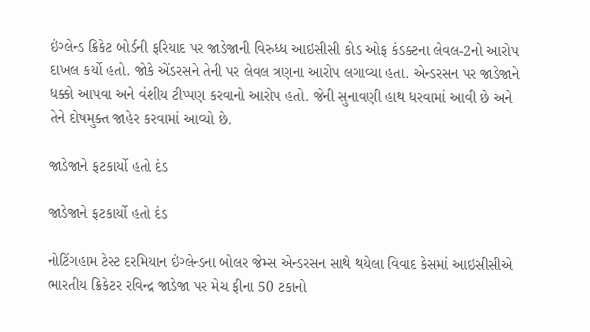ઇંગ્લેન્ડ ક્રિકેટ બોર્ડની ફરિયાદ પર જાડેજાની વિરુધ્ધ આઇસીસી કોડ ઓફ કંડક્ટના લેવલ-2નો આરોપ દાખલ કર્યો હતો. જોકે એંડરસને તેની પર લેવલ ત્રણના આરોપ લગાવ્યા હતા. એન્ડરસન પર જાડેજાને ધક્કો આપવા અને વંશીય ટીપ્પણ કરવાનો આરોપ હતો. જેની સુનાવણી હાથ ધરવામાં આવી છે અને તેને દોષમુક્ત જાહેર કરવામાં આવ્યો છે.

જાડેજાને ફટકાર્યો હતો દંડ

જાડેજાને ફટકાર્યો હતો દંડ

નોટિંગહામ ટેસ્ટ દરમિયાન ઇંગ્લેન્ડના બોલર જેમ્સ એન્ડરસન સાથે થયેલા વિવાદ કેસમાં આઇસીસીએ ભારતીય ક્રિકેટર રવિન્દ્ર જાડેજા પર મેચ ફીના 50 ટકાનો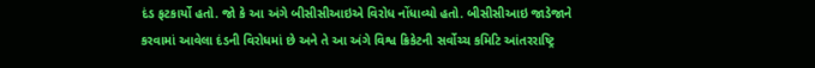દંડ ફટકાર્યો હતો. જો કે આ અંગે બીસીસીઆઇએ વિરોધ નોંધાવ્યો હતો. બીસીસીઆઇ જાડેજાને કરવામાં આવેલા દંડની વિરોધમાં છે અને તે આ અંગે વિશ્વ ક્રિકેટની સર્વોચ્ચ કમિટિ આંતરરાષ્ટ્રિ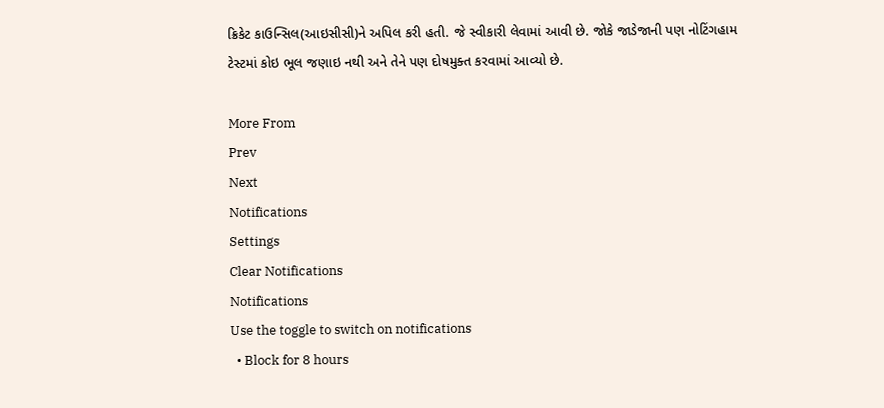ક્રિકેટ કાઉન્સિલ(આઇસીસી)ને અપિલ કરી હતી. જે સ્વીકારી લેવામાં આવી છે. જોકે જાડેજાની પણ નોટિંગહામ ટેસ્ટમાં કોઇ ભૂલ જણાઇ નથી અને તેને પણ દોષમુક્ત કરવામાં આવ્યો છે.

More From
Prev
Next
Notifications
Settings
Clear Notifications
Notifications
Use the toggle to switch on notifications
  • Block for 8 hours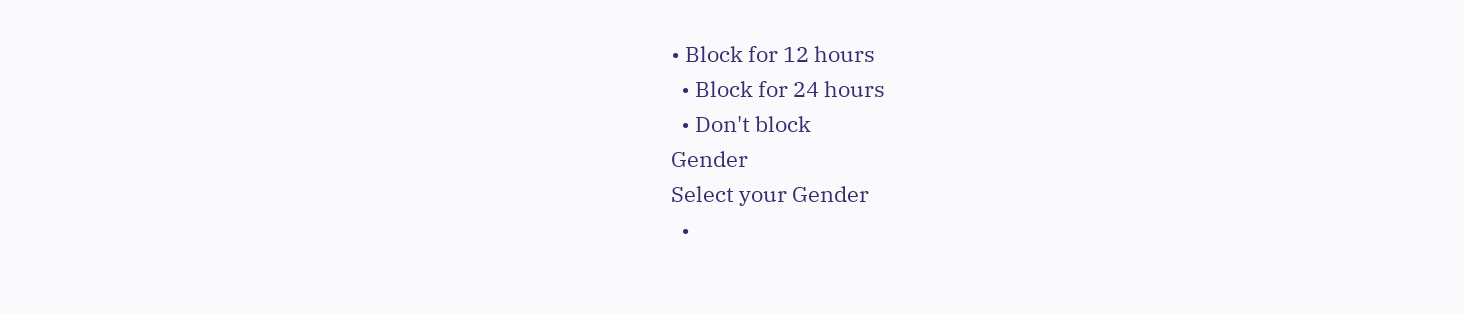• Block for 12 hours
  • Block for 24 hours
  • Don't block
Gender
Select your Gender
  •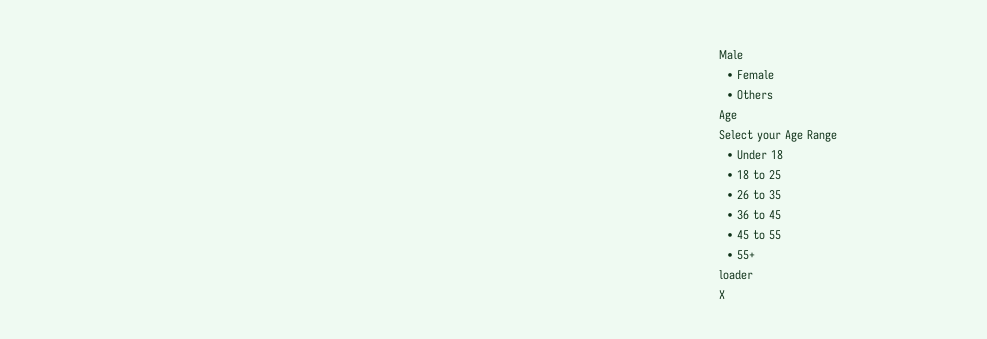Male
  • Female
  • Others
Age
Select your Age Range
  • Under 18
  • 18 to 25
  • 26 to 35
  • 36 to 45
  • 45 to 55
  • 55+
loader
X